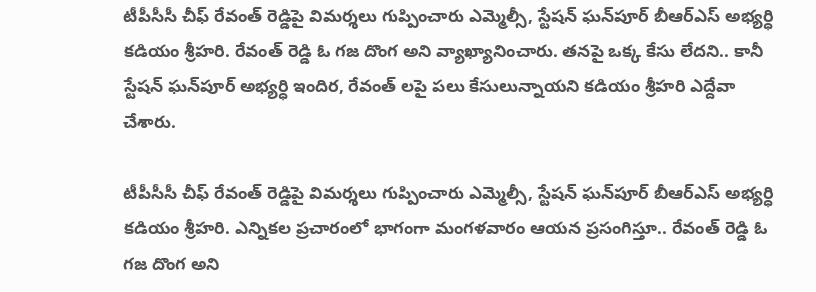టీపీసీసీ చీఫ్ రేవంత్ రెడ్డిపై విమర్శలు గుప్పించారు ఎమ్మెల్సీ, స్టేషన్ ఘన్‌పూర్ బీఆర్ఎస్ అభ్యర్ధి కడియం శ్రీహరి. రేవంత్ రెడ్డి ఓ గజ దొంగ అని వ్యాఖ్యానించారు. తనపై ఒక్క కేసు లేదని.. కానీ స్టేషన్ ఘన్‌పూర్ అభ్యర్ధి ఇందిర, రేవంత్ లపై పలు కేసులున్నాయని కడియం శ్రీహరి ఎద్దేవా చేశారు.

టీపీసీసీ చీఫ్ రేవంత్ రెడ్డిపై విమర్శలు గుప్పించారు ఎమ్మెల్సీ, స్టేషన్ ఘన్‌పూర్ బీఆర్ఎస్ అభ్యర్ధి కడియం శ్రీహరి. ఎన్నికల ప్రచారంలో భాగంగా మంగళవారం ఆయన ప్రసంగిస్తూ.. రేవంత్ రెడ్డి ఓ గజ దొంగ అని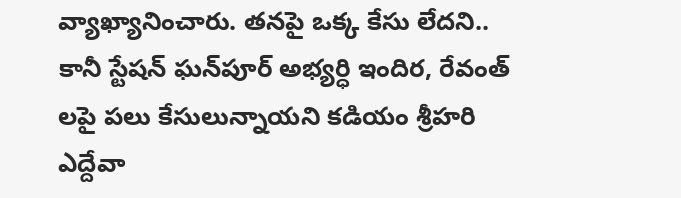వ్యాఖ్యానించారు. తనపై ఒక్క కేసు లేదని.. కానీ స్టేషన్ ఘన్‌పూర్ అభ్యర్ధి ఇందిర, రేవంత్ లపై పలు కేసులున్నాయని కడియం శ్రీహరి ఎద్దేవా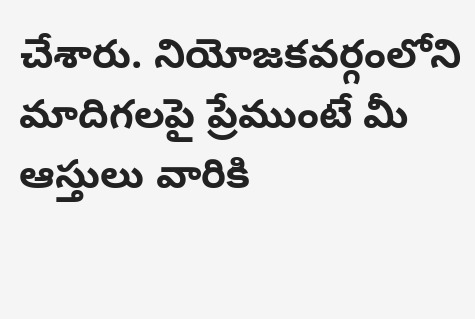చేశారు. నియోజకవర్గంలోని మాదిగలపై ప్రేముంటే మీ ఆస్తులు వారికి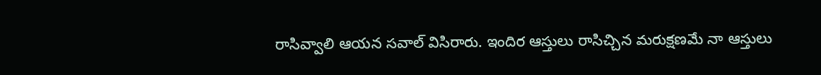రాసివ్వాలి ఆయన సవాల్ విసిరారు. ఇందిర ఆస్తులు రాసిచ్చిన మరుక్షణమే నా ఆస్తులు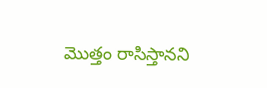మొత్తం రాసిస్తానని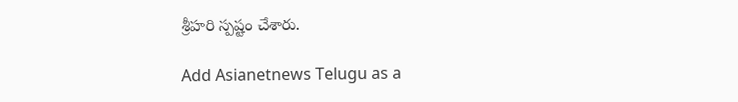శ్రీహరి స్పష్టం చేశారు.

Add Asianetnews Telugu as a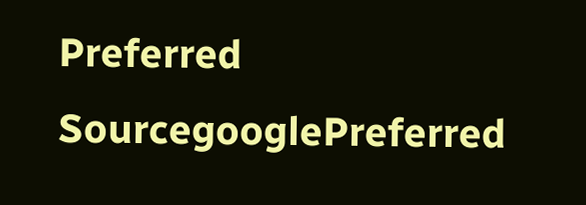Preferred SourcegooglePreferred